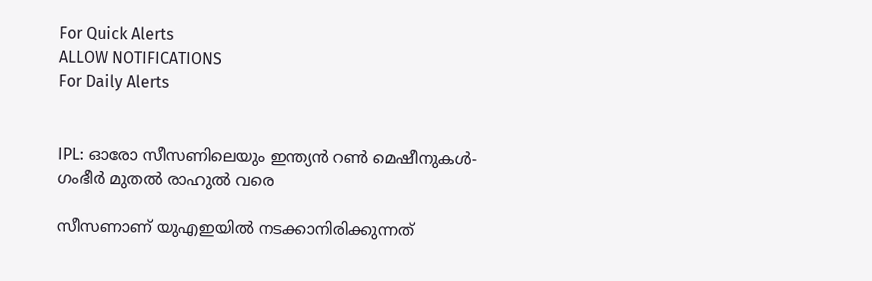For Quick Alerts
ALLOW NOTIFICATIONS
For Daily Alerts


IPL: ഓരോ സീസണിലെയും ഇന്ത്യന്‍ റണ്‍ മെഷീനുകള്‍- ഗംഭീര്‍ മുതല്‍ രാഹുല്‍ വരെ

സീസണാണ് യുഎഇയില്‍ നടക്കാനിരിക്കുന്നത്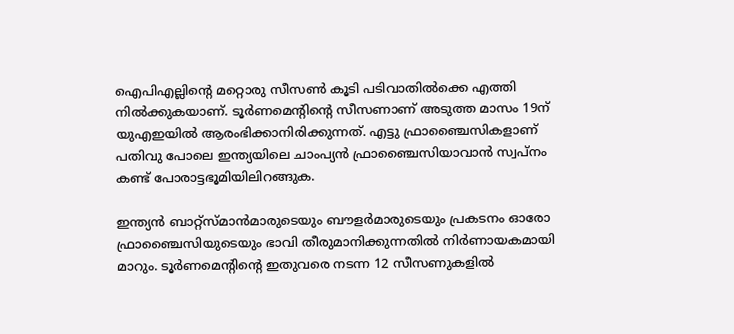ഐപിഎല്ലിന്റെ മറ്റൊരു സീസണ്‍ കൂടി പടിവാതില്‍ക്കെ എത്തി നില്‍ക്കുകയാണ്. ടൂര്‍ണമെന്റിന്റെ സീസണാണ് അടുത്ത മാസം 19ന് യുഎഇയില്‍ ആരംഭിക്കാനിരിക്കുന്നത്. എട്ടു ഫ്രാഞ്ചൈസികളാണ് പതിവു പോലെ ഇന്ത്യയിലെ ചാംപ്യന്‍ ഫ്രാഞ്ചൈസിയാവാന്‍ സ്വപ്‌നം കണ്ട് പോരാട്ടഭൂമിയിലിറങ്ങുക.

ഇന്ത്യന്‍ ബാറ്റ്‌സ്മാന്‍മാരുടെയും ബൗളര്‍മാരുടെയും പ്രകടനം ഓരോ ഫ്രാഞ്ചൈസിയുടെയും ഭാവി തീരുമാനിക്കുന്നതില്‍ നിര്‍ണായകമായി മാറും. ടൂര്‍ണമെന്റിന്റെ ഇതുവരെ നടന്ന 12 സീസണുകളില്‍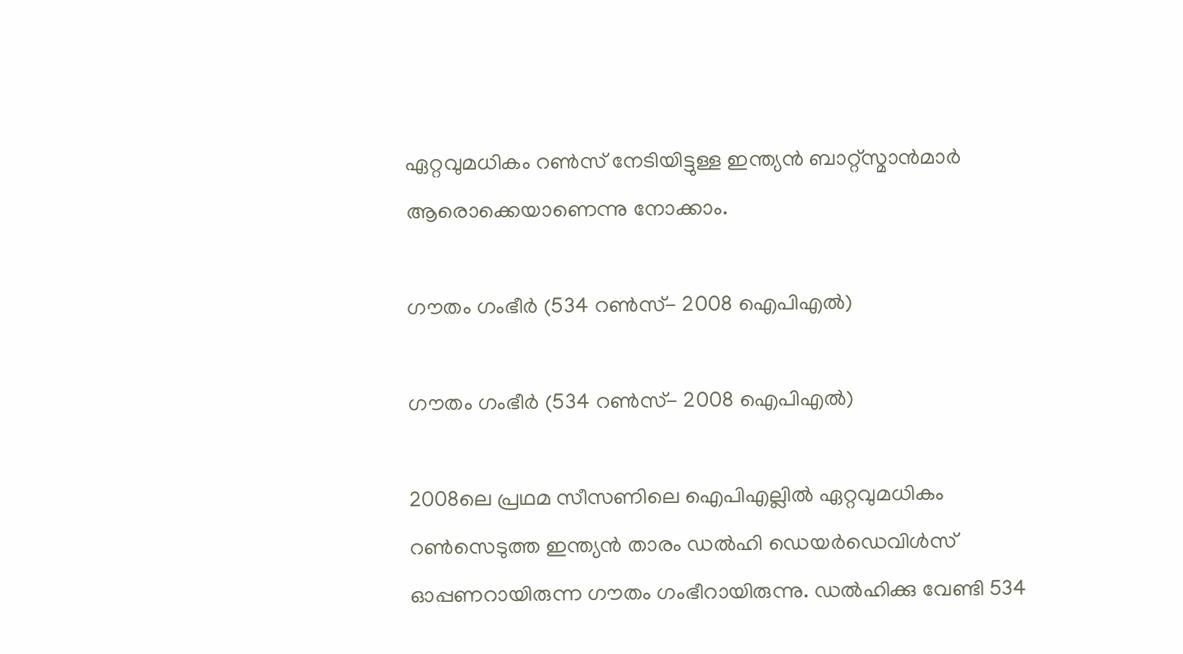ഏറ്റവുമധികം റണ്‍സ് നേടിയിട്ടുള്ള ഇന്ത്യന്‍ ബാറ്റ്‌സ്മാന്‍മാര്‍ ആരൊക്കെയാണെന്നു നോക്കാം.

ഗൗതം ഗംഭീര്‍ (534 റണ്‍സ്- 2008 ഐപിഎല്‍)

ഗൗതം ഗംഭീര്‍ (534 റണ്‍സ്- 2008 ഐപിഎല്‍)

2008ലെ പ്രഥമ സീസണിലെ ഐപിഎല്ലില്‍ ഏറ്റവുമധികം റണ്‍സെടുത്ത ഇന്ത്യന്‍ താരം ഡല്‍ഹി ഡെയര്‍ഡെവിള്‍സ് ഓപ്പണറായിരുന്ന ഗൗതം ഗംഭീറായിരുന്നു. ഡല്‍ഹിക്കു വേണ്ടി 534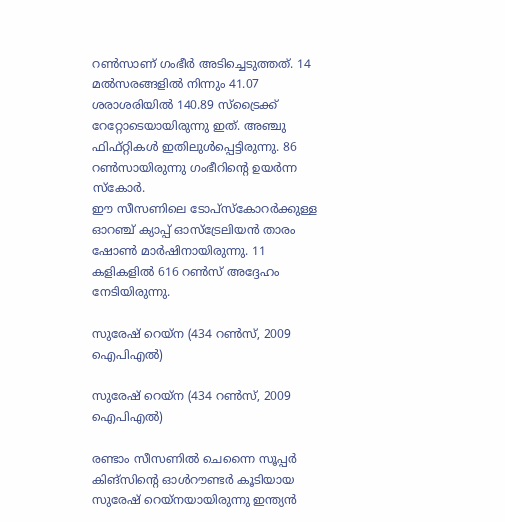റണ്‍സാണ് ഗംഭീര്‍ അടിച്ചെടുത്തത്. 14 മല്‍സരങ്ങളില്‍ നിന്നും 41.07 ശരാശരിയില്‍ 140.89 സ്‌ട്രൈക്ക് റേറ്റോടെയായിരുന്നു ഇത്. അഞ്ചു ഫിഫ്റ്റികള്‍ ഇതിലുള്‍പ്പെട്ടിരുന്നു. 86 റണ്‍സായിരുന്നു ഗംഭീറിന്റെ ഉയര്‍ന്ന സ്‌കോര്‍.
ഈ സീസണിലെ ടോപ്‌സ്‌കോറര്‍ക്കുള്ള ഓറഞ്ച് ക്യാപ്പ് ഓസ്‌ട്രേലിയന്‍ താരം ഷോണ്‍ മാര്‍ഷിനായിരുന്നു. 11 കളികളില്‍ 616 റണ്‍സ് അദ്ദേഹം നേടിയിരുന്നു.

സുരേഷ് റെയ്‌ന (434 റണ്‍സ്, 2009 ഐപിഎല്‍)

സുരേഷ് റെയ്‌ന (434 റണ്‍സ്, 2009 ഐപിഎല്‍)

രണ്ടാം സീസണില്‍ ചെന്നൈ സൂപ്പര്‍ കിങ്‌സിന്റെ ഓള്‍റൗണ്ടര്‍ കൂടിയായ സുരേഷ് റെയ്‌നയായിരുന്നു ഇന്ത്യന്‍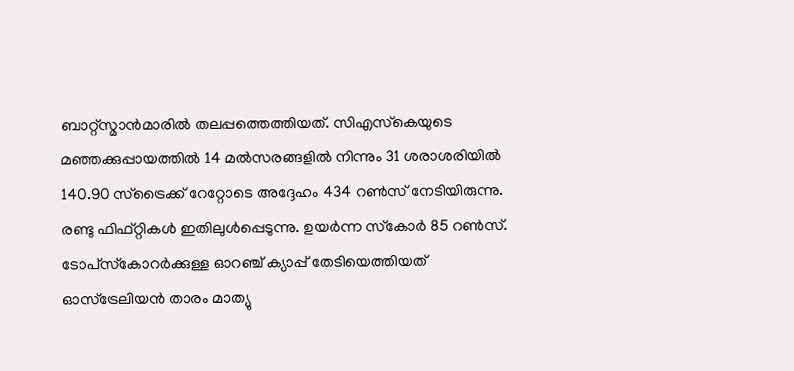ബാറ്റ്‌സ്മാന്‍മാരില്‍ തലപ്പത്തെത്തിയത്. സിഎസ്‌കെയുടെ മഞ്ഞക്കുപ്പായത്തില്‍ 14 മല്‍സരങ്ങളില്‍ നിന്നും 31 ശരാശരിയില്‍ 140.90 സ്‌ട്രൈക്ക് റേറ്റോടെ അദ്ദേഹം 434 റണ്‍സ് നേടിയിരുന്നു. രണ്ടു ഫിഫ്റ്റികള്‍ ഇതിലുള്‍പ്പെടുന്നു. ഉയര്‍ന്ന സ്‌കോര്‍ 85 റണ്‍സ്.
ടോപ്‌സ്‌കോറര്‍ക്കുള്ള ഓറഞ്ച് ക്യാപ്പ് തേടിയെത്തിയത് ഓസ്‌ട്രേലിയന്‍ താരം മാത്യു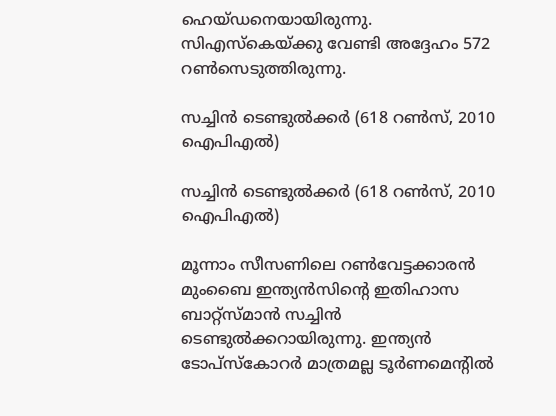ഹെയ്ഡനെയായിരുന്നു. സിഎസ്‌കെയ്ക്കു വേണ്ടി അദ്ദേഹം 572 റണ്‍സെടുത്തിരുന്നു.

സച്ചിന്‍ ടെണ്ടുല്‍ക്കര്‍ (618 റണ്‍സ്, 2010 ഐപിഎല്‍)

സച്ചിന്‍ ടെണ്ടുല്‍ക്കര്‍ (618 റണ്‍സ്, 2010 ഐപിഎല്‍)

മൂന്നാം സീസണിലെ റണ്‍വേട്ടക്കാരന്‍ മുംബൈ ഇന്ത്യന്‍സിന്റെ ഇതിഹാസ ബാറ്റ്‌സ്മാന്‍ സച്ചിന്‍ ടെണ്ടുല്‍ക്കറായിരുന്നു. ഇന്ത്യന്‍ ടോപ്‌സ്‌കോറര്‍ മാത്രമല്ല ടൂര്‍ണമെന്റില്‍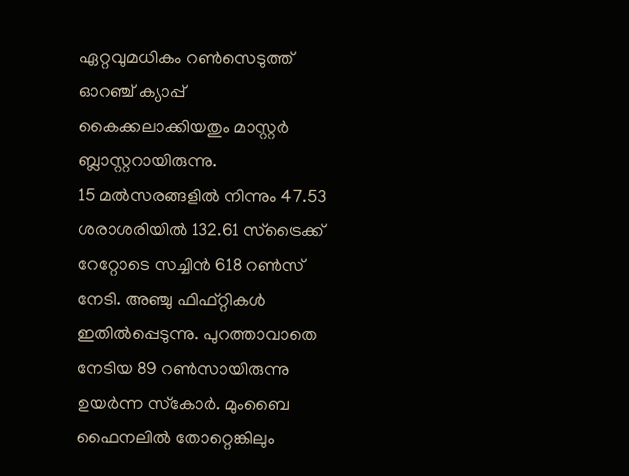ഏറ്റവുമധികം റണ്‍സെടുത്ത് ഓറഞ്ച് ക്യാപ്പ് കൈക്കലാക്കിയതും മാസ്റ്റര്‍ ബ്ലാസ്റ്ററായിരുന്നു.
15 മല്‍സരങ്ങളില്‍ നിന്നും 47.53 ശരാശരിയില്‍ 132.61 സ്‌ട്രൈക്ക് റേറ്റോടെ സച്ചിന്‍ 618 റണ്‍സ് നേടി. അഞ്ചു ഫിഫ്റ്റികള്‍ ഇതില്‍പ്പെടുന്നു. പുറത്താവാതെ നേടിയ 89 റണ്‍സായിരുന്നു ഉയര്‍ന്ന സ്‌കോര്‍. മുംബൈ ഫൈനലില്‍ തോറ്റെങ്കിലും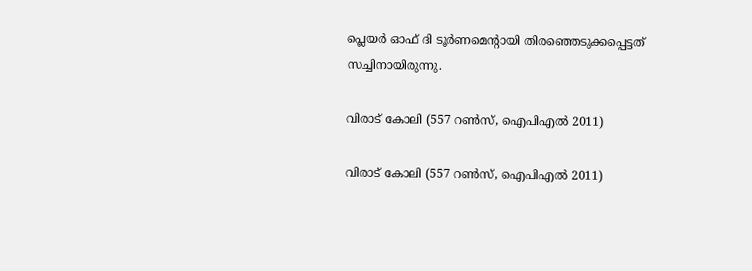പ്ലെയര്‍ ഓഫ് ദി ടൂര്‍ണമെന്റായി തിരഞ്ഞെടുക്കപ്പെട്ടത് സച്ചിനായിരുന്നു.

വിരാട് കോലി (557 റണ്‍സ്, ഐപിഎല്‍ 2011)

വിരാട് കോലി (557 റണ്‍സ്, ഐപിഎല്‍ 2011)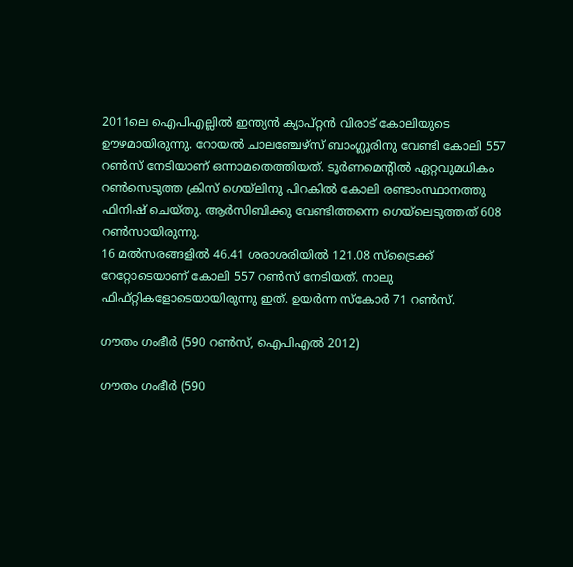2011ലെ ഐപിഎല്ലില്‍ ഇന്ത്യന്‍ ക്യാപ്റ്റന്‍ വിരാട് കോലിയുടെ ഊഴമായിരുന്നു. റോയല്‍ ചാലഞ്ചേഴ്‌സ് ബാംഗ്ലൂരിനു വേണ്ടി കോലി 557 റണ്‍സ് നേടിയാണ് ഒന്നാമതെത്തിയത്. ടൂര്‍ണമെന്റില്‍ ഏറ്റവുമധികം റണ്‍സെടുത്ത ക്രിസ് ഗെയ്‌ലിനു പിറകില്‍ കോലി രണ്ടാംസ്ഥാനത്തു ഫിനിഷ് ചെയ്തു. ആര്‍സിബിക്കു വേണ്ടിത്തന്നെ ഗെയ്‌ലെടുത്തത് 608 റണ്‍സായിരുന്നു.
16 മല്‍സരങ്ങളില്‍ 46.41 ശരാശരിയില്‍ 121.08 സ്‌ട്രൈക്ക് റേറ്റോടെയാണ് കോലി 557 റണ്‍സ് നേടിയത്. നാലു ഫിഫ്റ്റികളോടെയായിരുന്നു ഇത്. ഉയര്‍ന്ന സ്‌കോര്‍ 71 റണ്‍സ്.

ഗൗതം ഗംഭീര്‍ (590 റണ്‍സ്, ഐപിഎല്‍ 2012)

ഗൗതം ഗംഭീര്‍ (590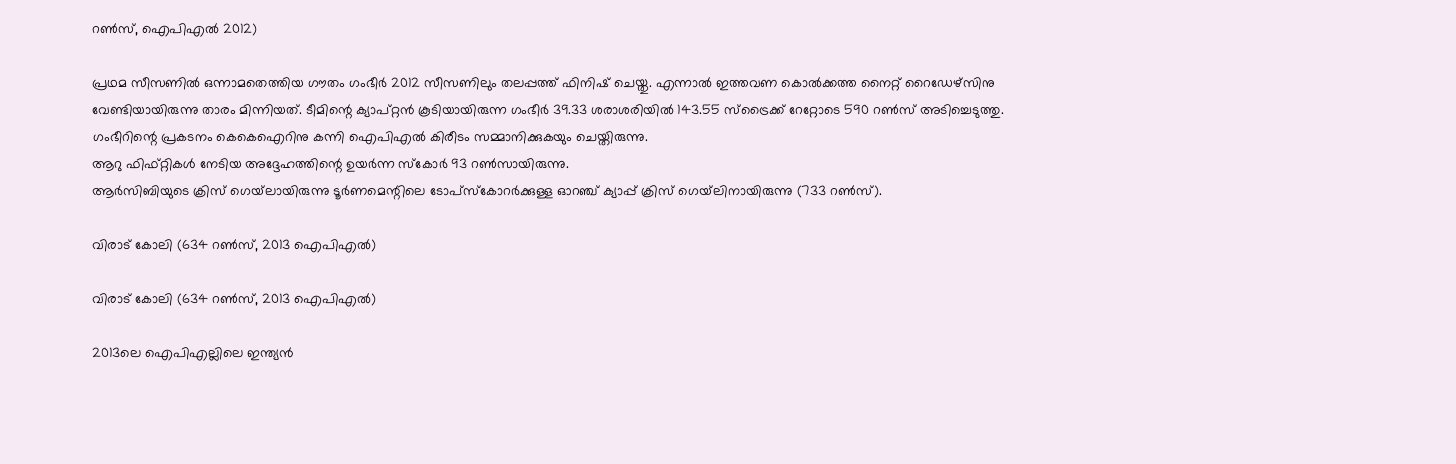റണ്‍സ്, ഐപിഎല്‍ 2012)

പ്രഥമ സീസണില്‍ ഒന്നാമതെത്തിയ ഗൗതം ഗംഭീര്‍ 2012 സീസണിലും തലപ്പത്ത് ഫിനിഷ് ചെയ്തു. എന്നാല്‍ ഇത്തവണ കൊല്‍ക്കത്ത നൈറ്റ് റൈഡേഴ്‌സിനു വേണ്ടിയായിരുന്നു താരം മിന്നിയത്. ടീമിന്റെ ക്യാപ്റ്റന്‍ കൂടിയായിരുന്ന ഗംഭീര്‍ 39.33 ശരാശരിയില്‍ 143.55 സ്‌ട്രൈക്ക് റേറ്റോടെ 590 റണ്‍സ് അടിച്ചെടുത്തു. ഗംഭീറിന്റെ പ്രകടനം കെകെഐറിനു കന്നി ഐപിഎല്‍ കിരീടം സമ്മാനിക്കുകയും ചെയ്തിരുന്നു.
ആറു ഫിഫ്റ്റികള്‍ നേടിയ അദ്ദേഹത്തിന്റെ ഉയര്‍ന്ന സ്‌കോര്‍ 93 റണ്‍സായിരുന്നു.
ആര്‍സിബിയുടെ ക്രിസ് ഗെയ്‌ലായിരുന്നു ടൂര്‍ണമെന്റിലെ ടോപ്‌സ്‌കോറര്‍ക്കുള്ള ഓറഞ്ച് ക്യാപ്പ് ക്രിസ് ഗെയ്‌ലിനായിരുന്നു (733 റണ്‍സ്).

വിരാട് കോലി (634 റണ്‍സ്, 2013 ഐപിഎല്‍)

വിരാട് കോലി (634 റണ്‍സ്, 2013 ഐപിഎല്‍)

2013ലെ ഐപിഎല്ലിലെ ഇന്ത്യന്‍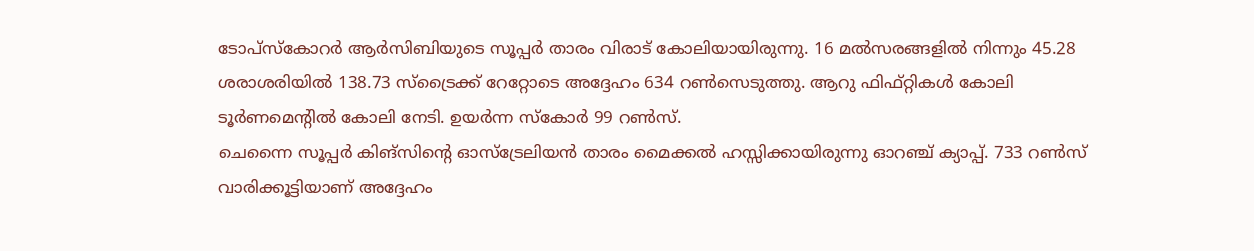ടോപ്‌സ്‌കോറര്‍ ആര്‍സിബിയുടെ സൂപ്പര്‍ താരം വിരാട് കോലിയായിരുന്നു. 16 മല്‍സരങ്ങളില്‍ നിന്നും 45.28 ശരാശരിയില്‍ 138.73 സ്‌ട്രൈക്ക് റേറ്റോടെ അദ്ദേഹം 634 റണ്‍സെടുത്തു. ആറു ഫിഫ്റ്റികള്‍ കോലി ടൂര്‍ണമെന്റില്‍ കോലി നേടി. ഉയര്‍ന്ന സ്‌കോര്‍ 99 റണ്‍സ്.
ചെന്നൈ സൂപ്പര്‍ കിങ്‌സിന്റെ ഓസ്‌ട്രേലിയന്‍ താരം മൈക്കല്‍ ഹസ്സിക്കായിരുന്നു ഓറഞ്ച് ക്യാപ്പ്. 733 റണ്‍സ് വാരിക്കൂട്ടിയാണ് അദ്ദേഹം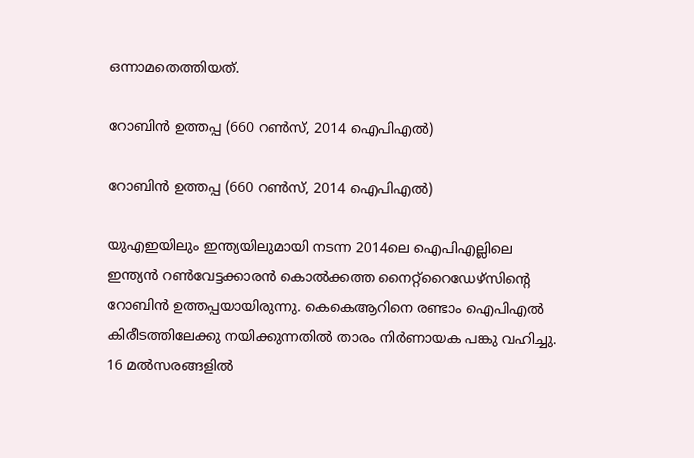ഒന്നാമതെത്തിയത്.

റോബിന്‍ ഉത്തപ്പ (660 റണ്‍സ്, 2014 ഐപിഎല്‍)

റോബിന്‍ ഉത്തപ്പ (660 റണ്‍സ്, 2014 ഐപിഎല്‍)

യുഎഇയിലും ഇന്ത്യയിലുമായി നടന്ന 2014ലെ ഐപിഎല്ലിലെ ഇന്ത്യന്‍ റണ്‍വേട്ടക്കാരന്‍ കൊല്‍ക്കത്ത നൈറ്റ്‌റൈഡേഴ്‌സിന്റെ റോബിന്‍ ഉത്തപ്പയായിരുന്നു. കെകെആറിനെ രണ്ടാം ഐപിഎല്‍ കിരീടത്തിലേക്കു നയിക്കുന്നതില്‍ താരം നിര്‍ണായക പങ്കു വഹിച്ചു. 16 മല്‍സരങ്ങളില്‍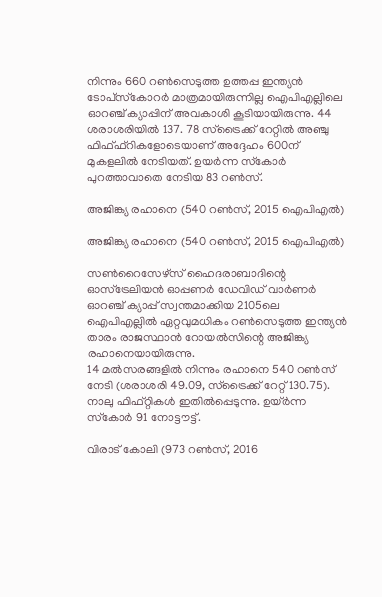നിന്നും 660 റണ്‍സെടുത്ത ഉത്തപ്പ ഇന്ത്യന്‍ ടോപ്‌സ്‌കോറര്‍ മാത്രമായിരുന്നില്ല ഐപിഎല്ലിലെ ഓറഞ്ച് ക്യാപ്പിന് അവകാശി കൂടിയായിരുന്നു. 44 ശരാശരിയില്‍ 137. 78 സ്‌ട്രൈക്ക് റേറ്റില്‍ അഞ്ചു ഫിഫ്ഫ്‌റികളോടെയാണ് അദ്ദേഹം 600ന് മുകളലില്‍ നേടിയത്. ഉയര്‍ന്ന സ്‌കോര്‍ പുറത്താവാതെ നേടിയ 83 റണ്‍സ്.

അജിങ്ക്യ രഹാനെ (540 റണ്‍സ്, 2015 ഐപിഎല്‍)

അജിങ്ക്യ രഹാനെ (540 റണ്‍സ്, 2015 ഐപിഎല്‍)

സണ്‍റൈസേഴ്‌സ് ഹൈദരാബാദിന്റെ ഓസ്‌ട്രേലിയന്‍ ഓപ്പണര്‍ ഡേവിഡ് വാര്‍ണര്‍ ഓറഞ്ച് ക്യാപ്പ് സ്വന്തമാക്കിയ 2105ലെ ഐപിഎല്ലില്‍ ഏറ്റവുമധികം റണ്‍സെടുത്ത ഇന്ത്യന്‍ താരം രാജസ്ഥാന്‍ റോയല്‍സിന്റെ അജിങ്ക്യ രഹാനെയായിരുന്നു.
14 മല്‍സരങ്ങളില്‍ നിന്നും രഹാനെ 540 റണ്‍സ് നേടി (ശരാശരി 49.09, സ്‌ട്രൈക്ക് റേറ്റ് 130.75). നാലു ഫിഫ്റ്റികള്‍ ഇതില്‍പ്പെടുന്നു. ഉയ്ര്‍ന്ന സ്‌കോര്‍ 91 നോട്ടൗട്ട്.

വിരാട് കോലി (973 റണ്‍സ്, 2016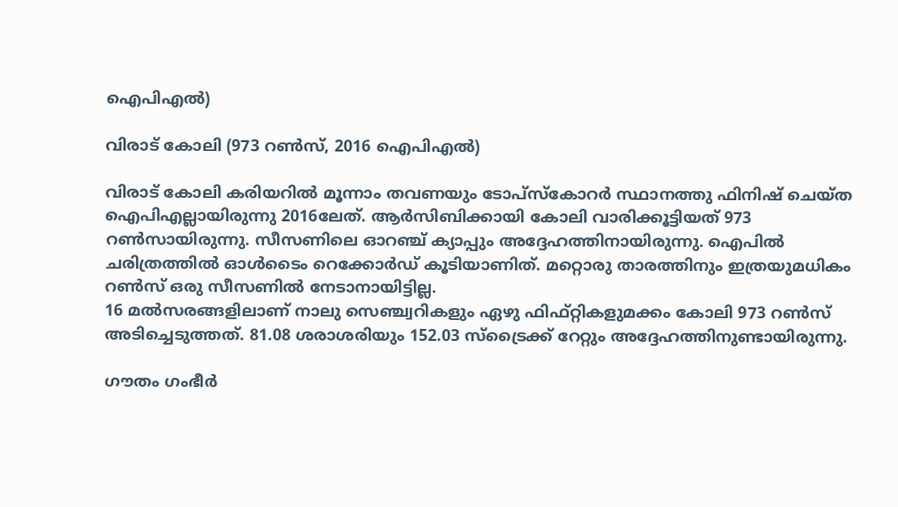ഐപിഎല്‍)

വിരാട് കോലി (973 റണ്‍സ്, 2016 ഐപിഎല്‍)

വിരാട് കോലി കരിയറില്‍ മൂന്നാം തവണയും ടോപ്‌സ്‌കോറര്‍ സ്ഥാനത്തു ഫിനിഷ് ചെയ്ത ഐപിഎല്ലായിരുന്നു 2016ലേത്. ആര്‍സിബിക്കായി കോലി വാരിക്കൂട്ടിയത് 973 റണ്‍സായിരുന്നു. സീസണിലെ ഓറഞ്ച് ക്യാപ്പും അദ്ദേഹത്തിനായിരുന്നു. ഐപില്‍ ചരിത്രത്തില്‍ ഓള്‍ടൈം റെക്കോര്‍ഡ് കൂടിയാണിത്. മറ്റൊരു താരത്തിനും ഇത്രയുമധികം റണ്‍സ് ഒരു സീസണില്‍ നേടാനായിട്ടില്ല.
16 മല്‍സരങ്ങളിലാണ് നാലു സെഞ്ച്വറികളും ഏഴു ഫിഫ്റ്റികളുമക്കം കോലി 973 റണ്‍സ് അടിച്ചെടുത്തത്. 81.08 ശരാശരിയും 152.03 സ്‌ട്രൈക്ക് റേറ്റും അദ്ദേഹത്തിനുണ്ടായിരുന്നു.

ഗൗതം ഗംഭീര്‍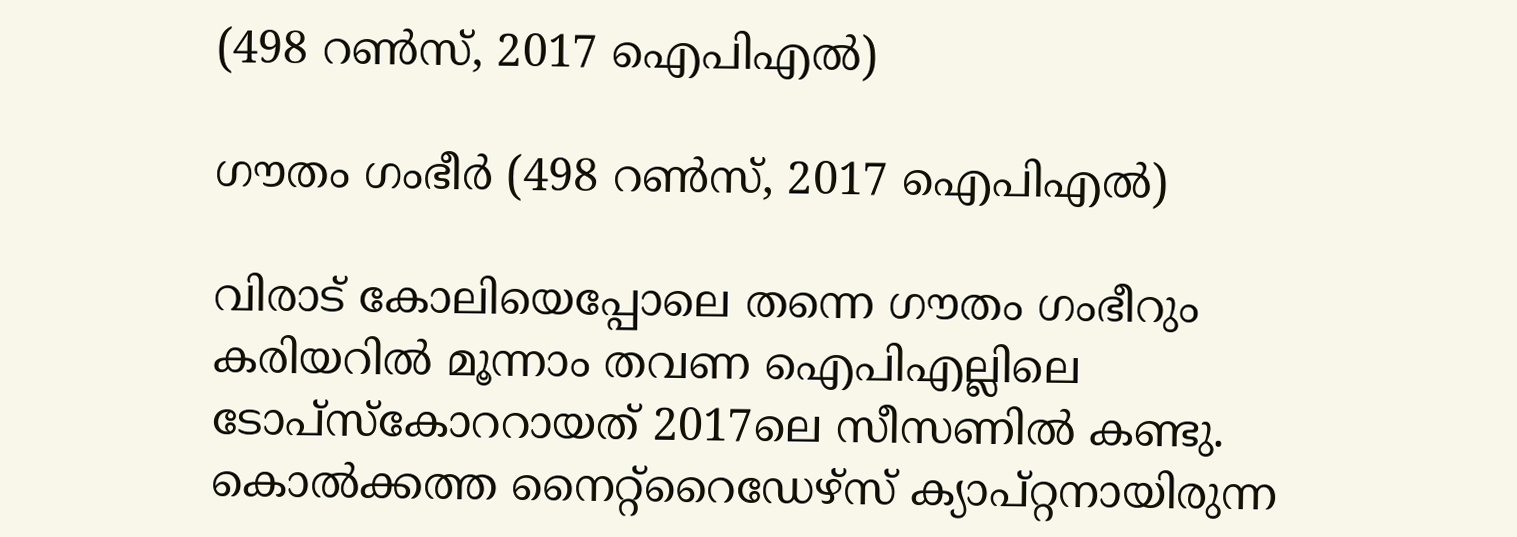(498 റണ്‍സ്, 2017 ഐപിഎല്‍)

ഗൗതം ഗംഭീര്‍ (498 റണ്‍സ്, 2017 ഐപിഎല്‍)

വിരാട് കോലിയെപ്പോലെ തന്നെ ഗൗതം ഗംഭീറും കരിയറില്‍ മൂന്നാം തവണ ഐപിഎല്ലിലെ ടോപ്‌സ്‌കോററായത് 2017ലെ സീസണില്‍ കണ്ടു. കൊല്‍ക്കത്ത നൈറ്റ്‌റൈഡേഴ്‌സ് ക്യാപ്റ്റനായിരുന്ന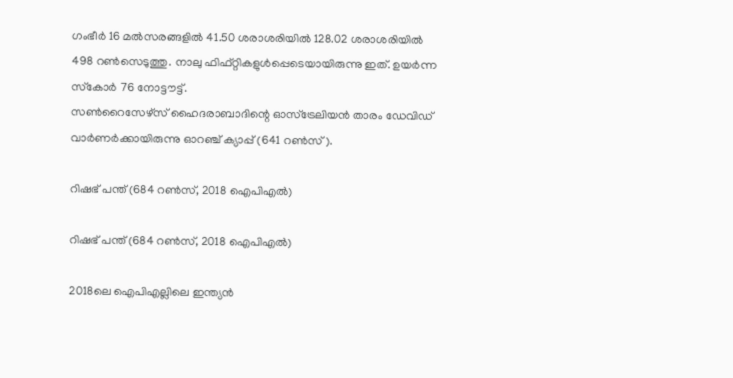ഗംഭീര്‍ 16 മല്‍സരങ്ങളില്‍ 41.50 ശരാശരിയില്‍ 128.02 ശരാശരിയില്‍ 498 റണ്‍സെടുത്തു. നാലു ഫിഫ്റ്റികളുള്‍പ്പെടെയായിരുന്നു ഇത്. ഉയര്‍ന്ന സ്‌കോര്‍ 76 നോട്ടൗട്ട്.
സണ്‍റൈസേഴ്‌സ് ഹൈദരാബാദിന്റെ ഓസ്‌ട്രേലിയന്‍ താരം ഡേവിഡ് വാര്‍ണര്‍ക്കായിരുന്നു ഓറഞ്ച് ക്യാപ്പ് (641 റണ്‍സ്).

റിഷഭ് പന്ത് (684 റണ്‍സ്, 2018 ഐപിഎല്‍)

റിഷഭ് പന്ത് (684 റണ്‍സ്, 2018 ഐപിഎല്‍)

2018ലെ ഐപിഎല്ലിലെ ഇന്ത്യന്‍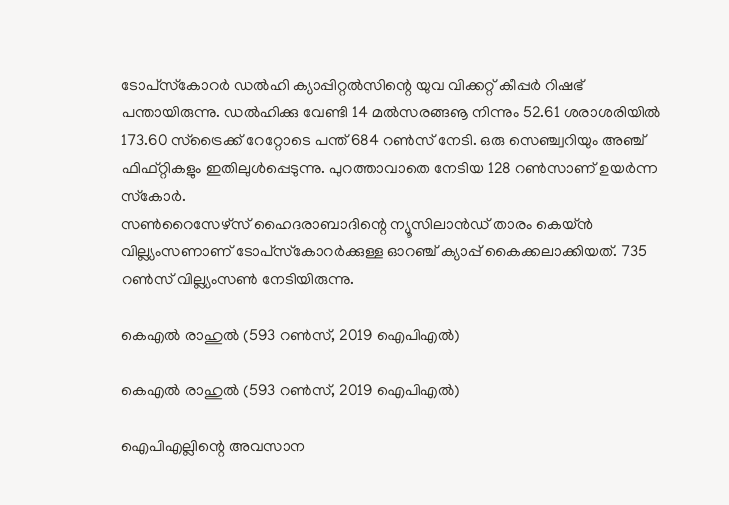ടോപ്‌സ്‌കോറര്‍ ഡല്‍ഹി ക്യാപ്പിറ്റല്‍സിന്റെ യുവ വിക്കറ്റ് കീപ്പര്‍ റിഷഭ് പന്തായിരുന്നു. ഡല്‍ഹിക്കു വേണ്ടി 14 മല്‍സരങ്ങൡ നിന്നും 52.61 ശരാശരിയില്‍ 173.60 സ്‌ട്രൈക്ക് റേറ്റോടെ പന്ത് 684 റണ്‍സ് നേടി. ഒരു സെഞ്ച്വറിയും അഞ്ച് ഫിഫ്റ്റികളും ഇതിലുള്‍പ്പെടുന്നു. പുറത്താവാതെ നേടിയ 128 റണ്‍സാണ് ഉയര്‍ന്ന സ്‌കോര്‍.
സണ്‍റൈസേഴ്‌സ് ഹൈദരാബാദിന്റെ ന്യൂസിലാന്‍ഡ് താരം കെയ്ന്‍ വില്ല്യംസണാണ് ടോപ്‌സ്‌കോറര്‍ക്കുള്ള ഓറഞ്ച് ക്യാപ്പ് കൈക്കലാക്കിയത്. 735 റണ്‍സ് വില്ല്യംസണ്‍ നേടിയിരുന്നു.

കെഎല്‍ രാഹുല്‍ (593 റണ്‍സ്, 2019 ഐപിഎല്‍)

കെഎല്‍ രാഹുല്‍ (593 റണ്‍സ്, 2019 ഐപിഎല്‍)

ഐപിഎല്ലിന്റെ അവസാന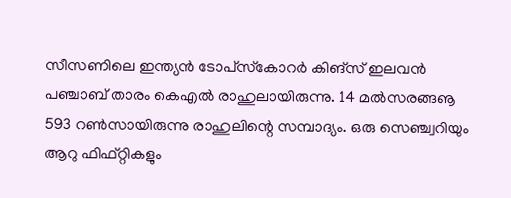സീസണിലെ ഇന്ത്യന്‍ ടോപ്‌സ്‌കോറര്‍ കിങ്‌സ് ഇലവന്‍ പഞ്ചാബ് താരം കെഎല്‍ രാഹുലായിരുന്നു. 14 മല്‍സരങ്ങൡ 593 റണ്‍സായിരുന്നു രാഹുലിന്റെ സമ്പാദ്യം. ഒരു സെഞ്ച്വറിയും ആറു ഫിഫ്റ്റികളും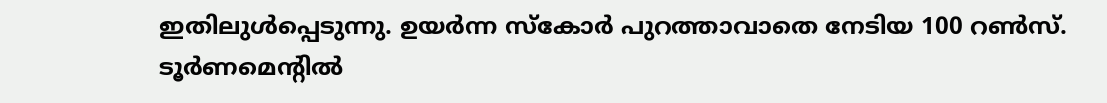ഇതിലുള്‍പ്പെടുന്നു. ഉയര്‍ന്ന സ്‌കോര്‍ പുറത്താവാതെ നേടിയ 100 റണ്‍സ്.
ടൂര്‍ണമെന്റില്‍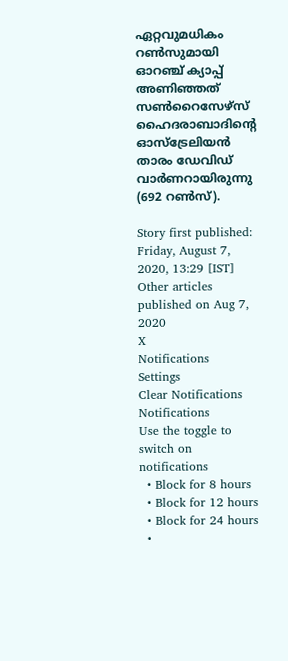ഏറ്റവുമധികം റണ്‍സുമായി ഓറഞ്ച് ക്യാപ്പ് അണിഞ്ഞത് സണ്‍റൈസേഴ്‌സ് ഹൈദരാബാദിന്റെ ഓസ്‌ട്രേലിയന്‍ താരം ഡേവിഡ് വാര്‍ണറായിരുന്നു (692 റണ്‍സ്).

Story first published: Friday, August 7, 2020, 13:29 [IST]
Other articles published on Aug 7, 2020
X
Notifications
Settings
Clear Notifications
Notifications
Use the toggle to switch on notifications
  • Block for 8 hours
  • Block for 12 hours
  • Block for 24 hours
  •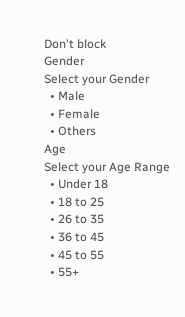Don't block
Gender
Select your Gender
  • Male
  • Female
  • Others
Age
Select your Age Range
  • Under 18
  • 18 to 25
  • 26 to 35
  • 36 to 45
  • 45 to 55
  • 55+